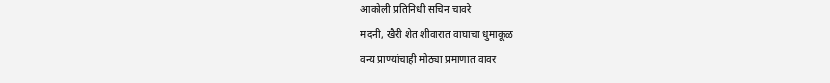आकोली प्रतिनिधी सचिन चावरे
मदनी, खैरी शेत शीवारात वाघाचा धुमाकूळ
वन्य प्राण्यांचाही मोठ्या प्रमाणात वावर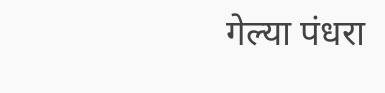गेल्या पंधरा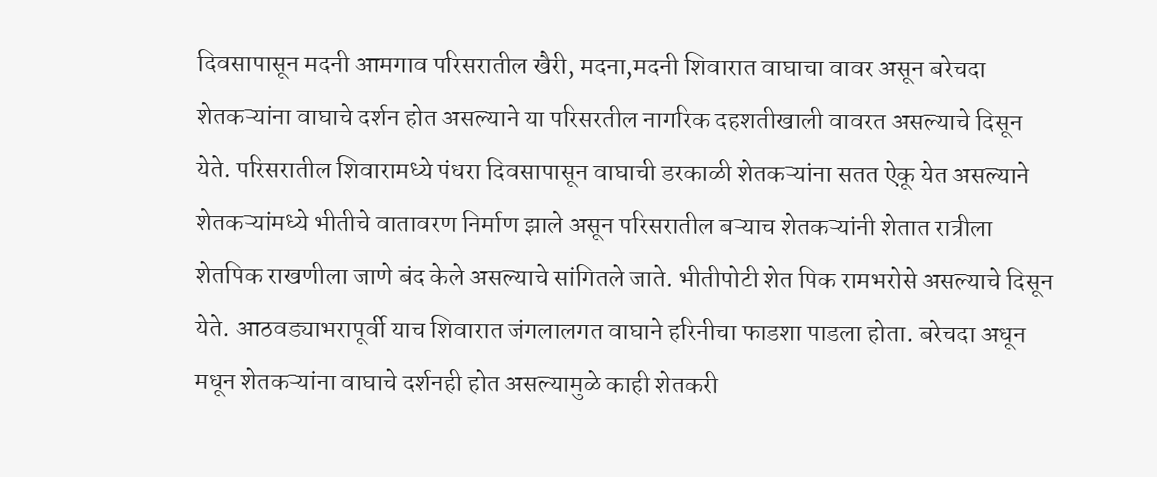दिवसापासून मदनी आमगाव परिसरातील खैरी, मदना,मदनी शिवारात वाघाचा वावर असून बरेचदा शेतकऱ्यांना वाघाचे दर्शन होत असल्याने या परिसरतील नागरिक दहशतीखाली वावरत असल्याचे दिसून येते. परिसरातील शिवारामध्ये पंधरा दिवसापासून वाघाची डरकाळी शेतकऱ्यांना सतत ऐकू येत असल्याने शेतकऱ्यांमध्ये भीतीचे वातावरण निर्माण झाले असून परिसरातील बऱ्याच शेतकऱ्यांनी शेतात रात्रीला शेतपिक राखणीला जाणे बंद केले असल्याचे सांगितले जाते. भीतीपोटी शेत पिक रामभरोसे असल्याचे दिसून येते. आठवड्याभरापूर्वी याच शिवारात जंगलालगत वाघाने हरिनीचा फाडशा पाडला होता. बरेचदा अधून मधून शेतकऱ्यांना वाघाचे दर्शनही होत असल्यामुळे काही शेतकरी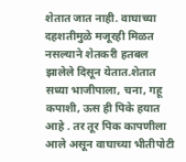शेतात जात नाही. वाघाच्या दहशतीमुळे मजूरही मिळत नसल्याने शेतकरी हतबल झालेले दिसून येतात.शेतात सध्या भाजीपाला, चना, गहू कपाशी, ऊस ही पिके हयात आहे . तर तूर पिक कापणीला आले असून वाघाच्या भीतीपोटी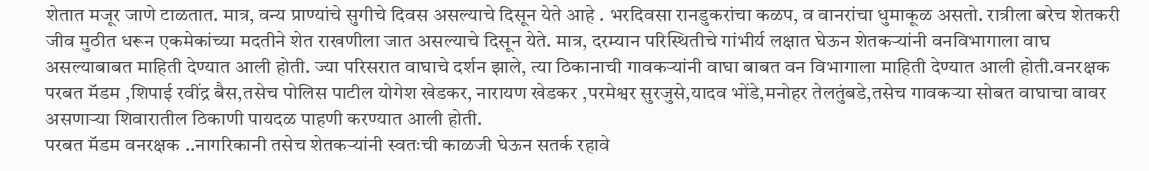शेतात मजूर जाणे टाळतात. मात्र, वन्य प्राण्यांचे सुगीचे दिवस असल्याचे दिसून येते आहे . भरदिवसा रानडुकरांचा कळप, व वानरांचा धुमाकूळ असतो. रात्रीला बरेच शेतकरी जीव मुठीत धरून एकमेकांच्या मदतीने शेत राखणीला जात असल्याचे दिसून येते. मात्र, दरम्यान परिस्थितीचे गांभीर्य लक्षात घेऊन शेतकऱ्यांनी वनविभागाला वाघ असल्याबाबत माहिती देण्यात आली होती. ज्या परिसरात वाघाचे दर्शन झाले, त्या ठिकानाची गावकऱ्यांनी वाघा बाबत वन विभागाला माहिती देण्यात आली होती.वनरक्षक परबत मॅडम ,शिपाई रवींद्र बैस,तसेच पोलिस पाटील योगेश खेडकर, नारायण खेडकर ,परमेश्वर सुरजुसे,यादव भोंडे,मनोहर तेलतुंबडे,तसेच गावकऱ्या सोबत वाघाचा वावर असणाऱ्या शिवारातील ठिकाणी पायदळ पाहणी करण्यात आली होती.
परबत मॅडम वनरक्षक ..नागरिकानी तसेच शेतकऱ्यांनी स्वतःची काळजी घेऊन सतर्क रहावे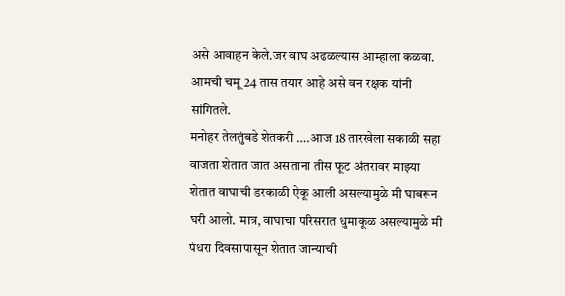असे आवाहन केले.जर वाघ अढळल्यास आम्हाला कळवा. आमची चमू 24 तास तयार आहे असे वन रक्षक यांनी सांगितले.
मनोहर तेलतुंबडे शेतकरी ….आज 18 तारखेला सकाळी सहा वाजता शेतात जात असताना तीस फूट अंतरावर माझ्या शेतात वाघाची डरकाळी ऐकू आली असल्यामुळे मी घाबरून घरी आलो. मात्र, वाघाचा परिसरात धुमाकूळ असल्यामुळे मी पंधरा दिवसापासून शेतात जान्याची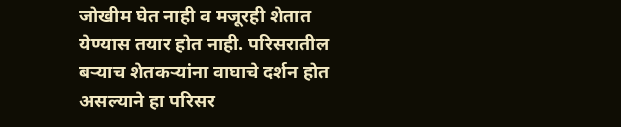जोखीम घेत नाही व मजूरही शेतात येण्यास तयार होत नाही. परिसरातील बऱ्याच शेतकऱ्यांना वाघाचे दर्शन होत असल्याने हा परिसर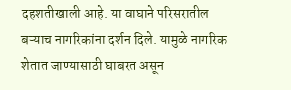दहशतीखाली आहे. या वाघाने परिसरातील बऱ्याच नागरिकांना दर्शन दिले. यामुळे नागरिक शेतात जाण्यासाठी घाबरत असून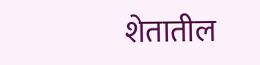शेतातील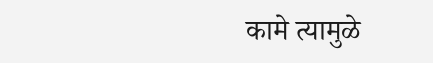कामे त्यामुळे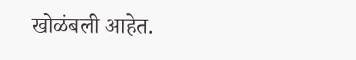खोळंबली आहेत.